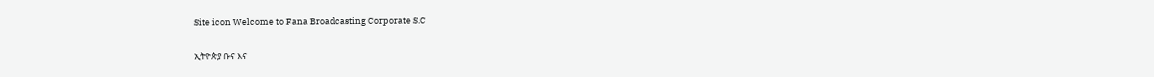Site icon Welcome to Fana Broadcasting Corporate S.C

ኢትዮጵያ ቡና እና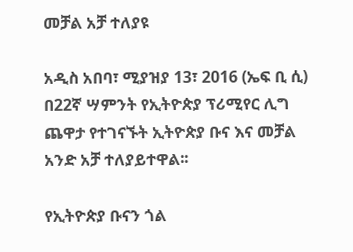መቻል አቻ ተለያዩ

አዲስ አበባ፣ ሚያዝያ 13፣ 2016 (ኤፍ ቢ ሲ) በ22ኛ ሣምንት የኢትዮጵያ ፕሪሚየር ሊግ ጨዋታ የተገናኙት ኢትዮጵያ ቡና እና መቻል አንድ አቻ ተለያይተዋል፡፡

የኢትዮጵያ ቡናን ጎል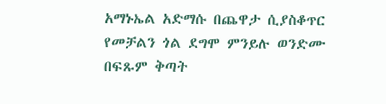አማኑኤል አድማሱ በጨዋታ ሲያስቆጥር የመቻልን ጎል ደግሞ ምንይሉ ወንድሙ በፍጹም ቅጣት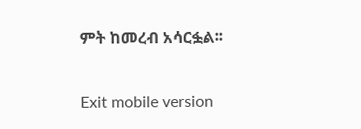ምት ከመረብ አሳርፏል፡፡

Exit mobile version